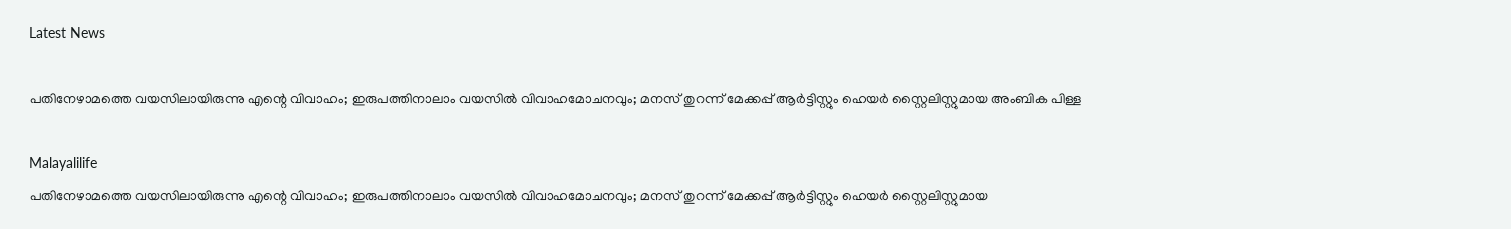Latest News

പതിനേഴാമത്തെ വയസിലായിരുന്നു എന്റെ വിവാഹം; ഇരുപത്തിനാലാം വയസില്‍ വിവാഹമോചനവും; മനസ് തുറന്ന് മേക്കപ്പ് ആര്‍ട്ടിസ്റ്റും ഹെയര്‍ സ്റ്റൈലിസ്റ്റുമായ അംബിക പിള്ള

Malayalilife
പതിനേഴാമത്തെ വയസിലായിരുന്നു എന്റെ വിവാഹം; ഇരുപത്തിനാലാം വയസില്‍ വിവാഹമോചനവും; മനസ് തുറന്ന് മേക്കപ്പ് ആര്‍ട്ടിസ്റ്റും ഹെയര്‍ സ്റ്റൈലിസ്റ്റുമായ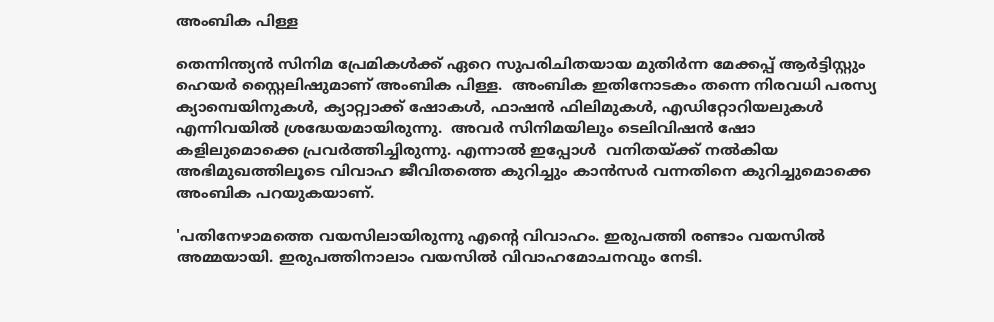അംബിക പിള്ള

തെന്നിന്ത്യൻ സിനിമ പ്രേമികൾക്ക് ഏറെ സുപരിചിതയായ മുതിര്‍ന്ന മേക്കപ്പ് ആര്‍ട്ടിസ്റ്റും ഹെയര്‍ സ്റ്റൈലിഷുമാണ് അംബിക പിള്ള.  അംബിക ഇതിനോടകം തന്നെ നിരവധി പരസ്യ ക്യാമ്പെയിനുകള്‍, ക്യാറ്റ്വാക്ക് ഷോകള്‍, ഫാഷന്‍ ഫിലിമുകള്‍, എഡിറ്റോറിയലുകള്‍ എന്നിവയില്‍ ശ്രദ്ധേയമായിരുന്നു.  അവര്‍ സിനിമയിലും ടെലിവിഷന്‍ ഷോ കളിലുമൊക്കെ പ്രവര്‍ത്തിച്ചിരുന്നു. എന്നാല്‍ ഇപ്പോൾ  വനിതയ്ക്ക് നല്‍കിയ അഭിമുഖത്തിലൂടെ വിവാഹ ജീവിതത്തെ കുറിച്ചും കാന്‍സര്‍ വന്നതിനെ കുറിച്ചുമൊക്കെ അംബിക പറയുകയാണ്.

'പതിനേഴാമത്തെ വയസിലായിരുന്നു എന്റെ വിവാഹം. ഇരുപത്തി രണ്ടാം വയസില്‍ അമ്മയായി. ഇരുപത്തിനാലാം വയസില്‍ വിവാഹമോചനവും നേടി.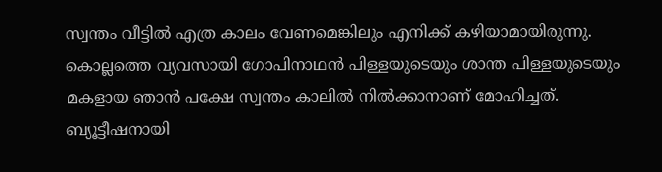സ്വന്തം വീട്ടില്‍ എത്ര കാലം വേണമെങ്കിലും എനിക്ക് കഴിയാമായിരുന്നു. കൊല്ലത്തെ വ്യവസായി ഗോപിനാഥന്‍ പിള്ളയുടെയും ശാന്ത പിള്ളയുടെയും മകളായ ഞാന്‍ പക്ഷേ സ്വന്തം കാലില്‍ നില്‍ക്കാനാണ് മോഹിച്ചത്. ബ്യൂട്ടീഷനായി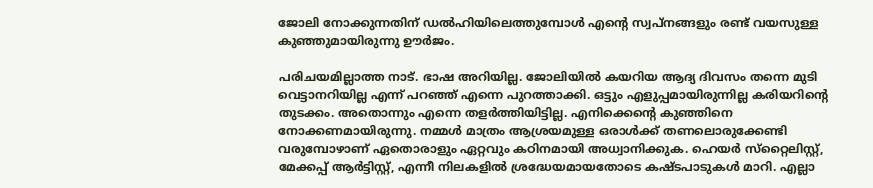ജോലി നോക്കുന്നതിന് ഡല്‍ഹിയിലെത്തുമ്പോള്‍ എന്റെ സ്വപ്‌നങ്ങളും രണ്ട് വയസുള്ള കുഞ്ഞുമായിരുന്നു ഊര്‍ജം.

പരിചയമില്ലാത്ത നാട്. ഭാഷ അറിയില്ല. ജോലിയില്‍ കയറിയ ആദ്യ ദിവസം തന്നെ മുടി വെട്ടാനറിയില്ല എന്ന് പറഞ്ഞ് എന്നെ പുറത്താക്കി. ഒട്ടും എളുപ്പമായിരുന്നില്ല കരിയറിന്റെ തുടക്കം. അതൊന്നും എന്നെ തളര്‍ത്തിയിട്ടില്ല. എനിക്കെന്റെ കുഞ്ഞിനെ നോക്കണമായിരുന്നു. നമ്മള്‍ മാത്രം ആശ്രയമുള്ള ഒരാള്‍ക്ക് തണലൊരുക്കേണ്ടി വരുമ്പോഴാണ് ഏതൊരാളും ഏറ്റവും കഠിനമായി അധ്വാനിക്കുക. ഹെയര്‍ സ്‌റ്റൈലിസ്റ്റ്, മേക്കപ്പ് ആര്‍ട്ടിസ്റ്റ്, എന്നീ നിലകളില്‍ ശ്രദ്ധേയമായതോടെ കഷ്ടപാടുകള്‍ മാറി. എല്ലാ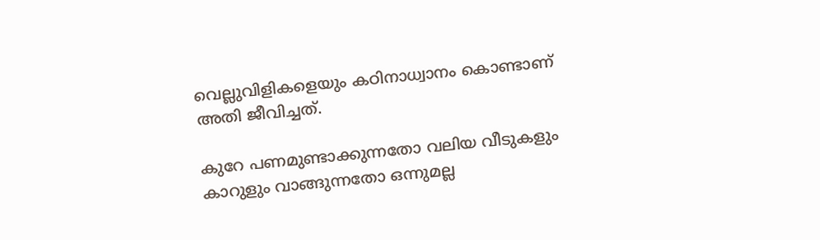വെല്ലുവിളികളെയും കഠിനാധ്വാനം കൊണ്ടാണ് അതി ജീവിച്ചത്.

കുറേ പണമുണ്ടാക്കുന്നതോ വലിയ വീടുകളും കാറുളും വാങ്ങുന്നതോ ഒന്നുമല്ല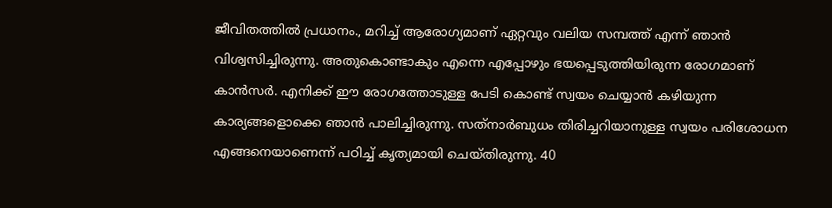ജീവിതത്തില്‍ പ്രധാനം., മറിച്ച് ആരോഗ്യമാണ് ഏറ്റവും വലിയ സമ്പത്ത് എന്ന് ഞാന്‍ വിശ്വസിച്ചിരുന്നു. അതുകൊണ്ടാകും എന്നെ എപ്പോഴും ഭയപ്പെടുത്തിയിരുന്ന രോഗമാണ് കാന്‍സര്‍. എനിക്ക് ഈ രോഗത്തോടുള്ള പേടി കൊണ്ട് സ്വയം ചെയ്യാന്‍ കഴിയുന്ന കാര്യങ്ങളൊക്കെ ഞാന്‍ പാലിച്ചിരുന്നു. സത്‌നാര്‍ബുധം തിരിച്ചറിയാനുള്ള സ്വയം പരിശോധന എങ്ങനെയാണെന്ന് പഠിച്ച് കൃത്യമായി ചെയ്തിരുന്നു. 40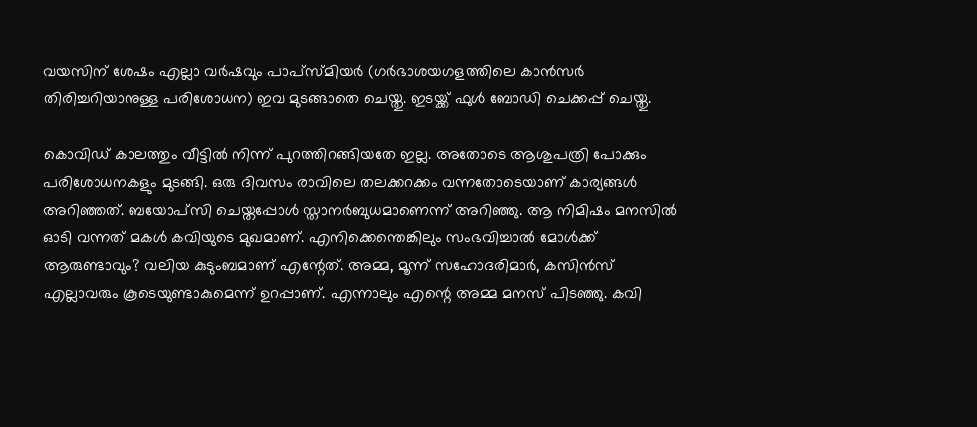വയസിന് ശേഷം എല്ലാ വര്‍ഷവും പാപ്‌സ്മിയര്‍ (ഗര്‍ഭാശയഗളത്തിലെ കാന്‍സര്‍ തിരിച്ചറിയാനുള്ള പരിശോധന) ഇവ മുടങ്ങാതെ ചെയ്തു. ഇടയ്ക്ക് ഫുള്‍ ബോഡി ചെക്കപ്പ് ചെയ്തു.

കൊവിഡ് കാലത്തും വീട്ടില്‍ നിന്ന് പുറത്തിറങ്ങിയതേ ഇല്ല. അതോടെ ആശുപത്രി പോക്കും പരിശോധനകളും മുടങ്ങി. ഒരു ദിവസം രാവിലെ തലക്കറക്കം വന്നതോടെയാണ് കാര്യങ്ങള്‍ അറിഞ്ഞത്. ബയോപ്‌സി ചെയ്തപ്പോള്‍ സ്താനര്‍ബുധമാണെന്ന് അറിഞ്ഞു. ആ നിമിഷം മനസില്‍ ഓടി വന്നത് മകള്‍ കവിയുടെ മുഖമാണ്. എനിക്കെന്തെങ്കിലും സംഭവിച്ചാല്‍ മോള്‍ക്ക് ആരുണ്ടാവും? വലിയ കുടുംബമാണ് എന്റേത്. അമ്മ, മൂന്ന് സഹോദരിമാര്‍, കസിന്‍സ് എല്ലാവരും കൂടെയുണ്ടാകുമെന്ന് ഉറപ്പാണ്. എന്നാലും എന്റെ അമ്മ മനസ് പിടഞ്ഞു. കവി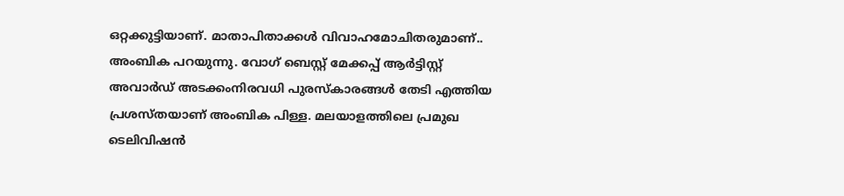ഒറ്റക്കുട്ടിയാണ്. മാതാപിതാക്കള്‍ വിവാഹമോചിതരുമാണ്.. അംബിക പറയുന്നു. വോഗ് ബെസ്റ്റ് മേക്കപ്പ് ആര്‍ട്ടിസ്റ്റ് അവാര്‍ഡ് അടക്കംനിരവധി പുരസ്‌കാരങ്ങള്‍ തേടി എത്തിയ പ്രശസ്തയാണ് അംബിക പിള്ള. മലയാളത്തിലെ പ്രമുഖ ടെലിവിഷന്‍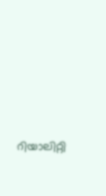റിയാലിറ്റി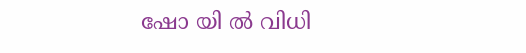ഷോ യി ല്‍ വിധി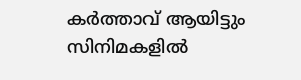കര്‍ത്താവ് ആയിട്ടും സിനിമകളില്‍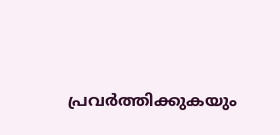പ്രവര്‍ത്തിക്കുകയും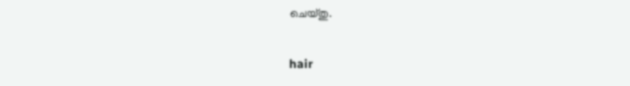ചെയ്തു.

hair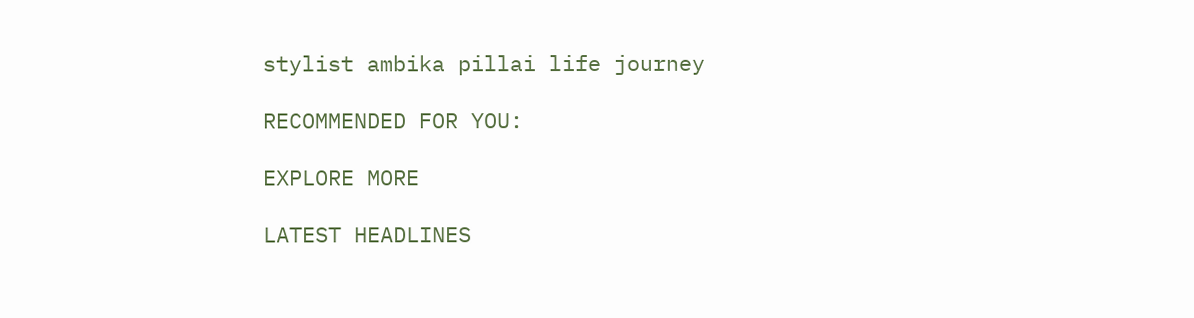stylist ambika pillai life journey

RECOMMENDED FOR YOU:

EXPLORE MORE

LATEST HEADLINES